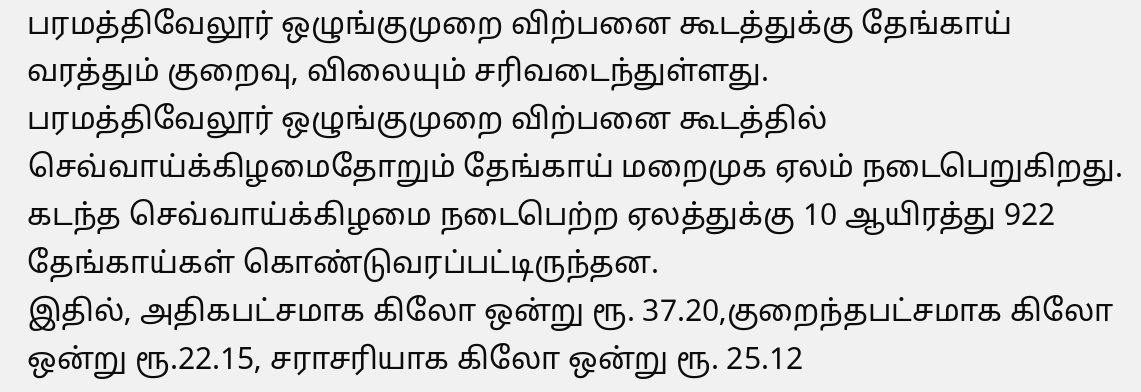பரமத்திவேலூர் ஒழுங்குமுறை விற்பனை கூடத்துக்கு தேங்காய் வரத்தும் குறைவு, விலையும் சரிவடைந்துள்ளது.
பரமத்திவேலூர் ஒழுங்குமுறை விற்பனை கூடத்தில் செவ்வாய்க்கிழமைதோறும் தேங்காய் மறைமுக ஏலம் நடைபெறுகிறது. கடந்த செவ்வாய்க்கிழமை நடைபெற்ற ஏலத்துக்கு 10 ஆயிரத்து 922 தேங்காய்கள் கொண்டுவரப்பட்டிருந்தன.
இதில், அதிகபட்சமாக கிலோ ஒன்று ரூ. 37.20,குறைந்தபட்சமாக கிலோ ஒன்று ரூ.22.15, சராசரியாக கிலோ ஒன்று ரூ. 25.12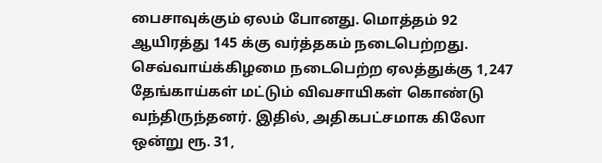பைசாவுக்கும் ஏலம் போனது. மொத்தம் 92 ஆயிரத்து 145 க்கு வர்த்தகம் நடைபெற்றது. செவ்வாய்க்கிழமை நடைபெற்ற ஏலத்துக்கு 1,247 தேங்காய்கள் மட்டும் விவசாயிகள் கொண்டு வந்திருந்தனர். இதில், அதிகபட்சமாக கிலோ ஒன்று ரூ. 31,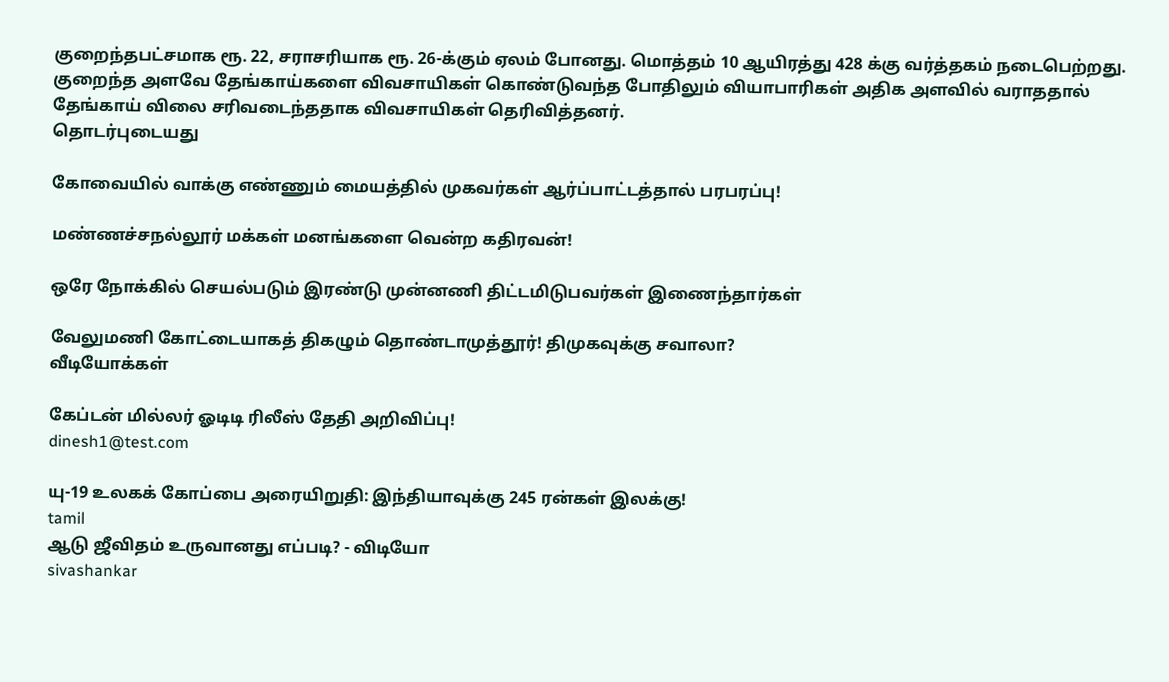குறைந்தபட்சமாக ரூ. 22, சராசரியாக ரூ. 26-க்கும் ஏலம் போனது. மொத்தம் 10 ஆயிரத்து 428 க்கு வர்த்தகம் நடைபெற்றது.
குறைந்த அளவே தேங்காய்களை விவசாயிகள் கொண்டுவந்த போதிலும் வியாபாரிகள் அதிக அளவில் வராததால் தேங்காய் விலை சரிவடைந்ததாக விவசாயிகள் தெரிவித்தனர்.
தொடர்புடையது

கோவையில் வாக்கு எண்ணும் மையத்தில் முகவர்கள் ஆர்ப்பாட்டத்தால் பரபரப்பு!

மண்ணச்சநல்லூர் மக்கள் மனங்களை வென்ற கதிரவன்!

ஒரே நோக்கில் செயல்படும் இரண்டு முன்னணி திட்டமிடுபவர்கள் இணைந்தார்கள்

வேலுமணி கோட்டையாகத் திகழும் தொண்டாமுத்தூர்! திமுகவுக்கு சவாலா?
வீடியோக்கள்

கேப்டன் மில்லர் ஓடிடி ரிலீஸ் தேதி அறிவிப்பு!
dinesh1@test.com

யு-19 உலகக் கோப்பை அரையிறுதி: இந்தியாவுக்கு 245 ரன்கள் இலக்கு!
tamil
ஆடு ஜீவிதம் உருவானது எப்படி? - விடியோ
sivashankar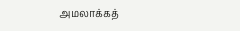அமலாக்கத்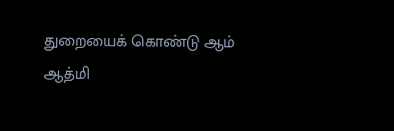துறையைக் கொண்டு ஆம் ஆத்மி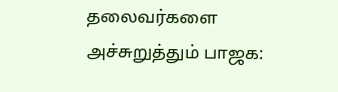தலைவர்களை அச்சுறுத்தும் பாஜக: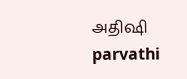அதிஷி
parvathi